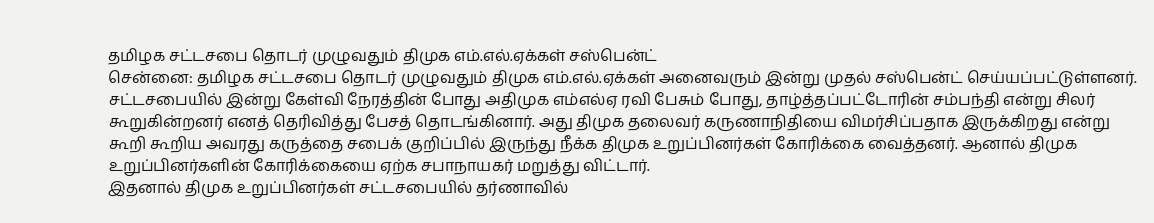தமிழக சட்டசபை தொடர் முழுவதும் திமுக எம்.எல்.ஏக்கள் சஸ்பென்ட்
சென்னை: தமிழக சட்டசபை தொடர் முழுவதும் திமுக எம்.எல்.ஏக்கள் அனைவரும் இன்று முதல் சஸ்பென்ட் செய்யப்பட்டுள்ளனர்.
சட்டசபையில் இன்று கேள்வி நேரத்தின் போது அதிமுக எம்எல்ஏ ரவி பேசும் போது, தாழ்த்தப்பட்டோரின் சம்பந்தி என்று சிலர் கூறுகின்றனர் எனத் தெரிவித்து பேசத் தொடங்கினார். அது திமுக தலைவர் கருணாநிதியை விமர்சிப்பதாக இருக்கிறது என்று கூறி கூறிய அவரது கருத்தை சபைக் குறிப்பில் இருந்து நீக்க திமுக உறுப்பினர்கள் கோரிக்கை வைத்தனர். ஆனால் திமுக உறுப்பினர்களின் கோரிக்கையை ஏற்க சபாநாயகர் மறுத்து விட்டார்.
இதனால் திமுக உறுப்பினர்கள் சட்டசபையில் தர்ணாவில்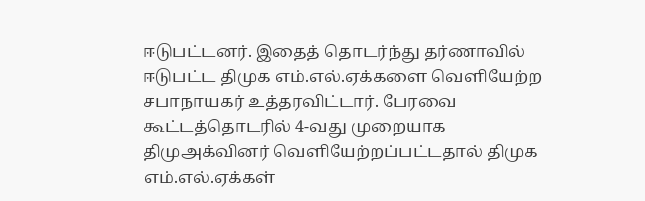ஈடுபட்டனர். இதைத் தொடர்ந்து தர்ணாவில் ஈடுபட்ட திமுக எம்.எல்.ஏக்களை வெளியேற்ற சபாநாயகர் உத்தரவிட்டார். பேரவை கூட்டத்தொடரில் 4-வது முறையாக திமுஅக்வினர் வெளியேற்றப்பட்டதால் திமுக எம்.எல்.ஏக்கள்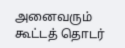அனைவரும் கூட்டத் தொடர்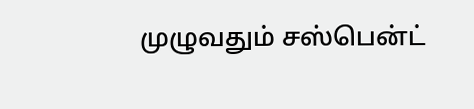முழுவதும் சஸ்பென்ட்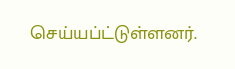செய்யப்ட்டுள்ளனர்.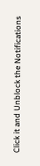Click it and Unblock the Notifications